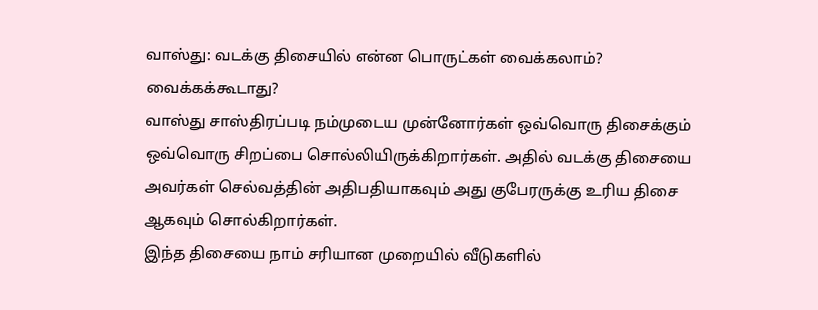வாஸ்து: வடக்கு திசையில் என்ன பொருட்கள் வைக்கலாம்? வைக்கக்கூடாது?
வாஸ்து சாஸ்திரப்படி நம்முடைய முன்னோர்கள் ஒவ்வொரு திசைக்கும் ஒவ்வொரு சிறப்பை சொல்லியிருக்கிறார்கள். அதில் வடக்கு திசையை அவர்கள் செல்வத்தின் அதிபதியாகவும் அது குபேரருக்கு உரிய திசை ஆகவும் சொல்கிறார்கள்.
இந்த திசையை நாம் சரியான முறையில் வீடுகளில்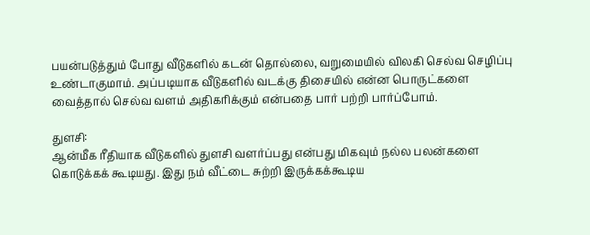பயன்படுத்தும் போது வீடுகளில் கடன் தொல்லை, வறுமையில் விலகி செல்வ செழிப்பு உண்டாகுமாம். அப்படியாக வீடுகளில் வடக்கு திசையில் என்ன பொருட்களை வைத்தால் செல்வ வளம் அதிகரிக்கும் என்பதை பார் பற்றி பார்ப்போம்.

துளசி:
ஆன்மீக ரீதியாக வீடுகளில் துளசி வளர்ப்பது என்பது மிகவும் நல்ல பலன்களை கொடுக்கக் கூடியது. இது நம் வீட்டை சுற்றி இருக்கக்கூடிய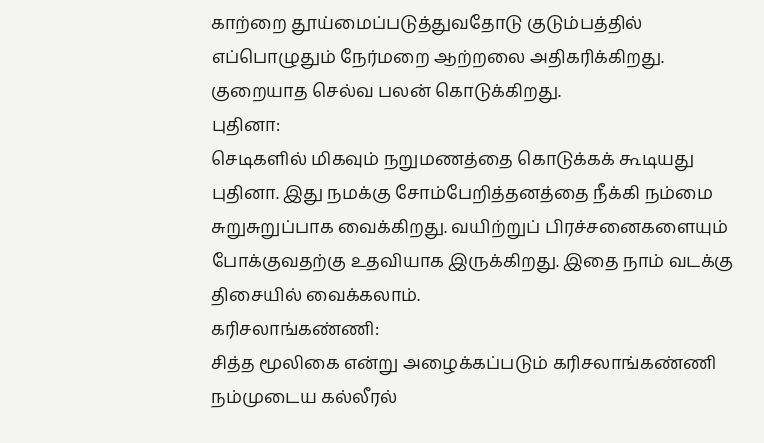காற்றை தூய்மைப்படுத்துவதோடு குடும்பத்தில் எப்பொழுதும் நேர்மறை ஆற்றலை அதிகரிக்கிறது. குறையாத செல்வ பலன் கொடுக்கிறது.
புதினா:
செடிகளில் மிகவும் நறுமணத்தை கொடுக்கக் கூடியது புதினா. இது நமக்கு சோம்பேறித்தனத்தை நீக்கி நம்மை சுறுசுறுப்பாக வைக்கிறது. வயிற்றுப் பிரச்சனைகளையும் போக்குவதற்கு உதவியாக இருக்கிறது. இதை நாம் வடக்கு திசையில் வைக்கலாம்.
கரிசலாங்கண்ணி:
சித்த மூலிகை என்று அழைக்கப்படும் கரிசலாங்கண்ணி நம்முடைய கல்லீரல்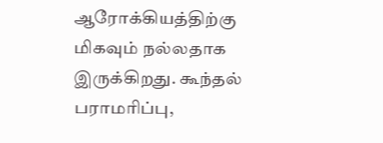ஆரோக்கியத்திற்கு மிகவும் நல்லதாக இருக்கிறது. கூந்தல் பராமரிப்பு,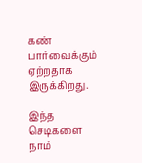கண் பார்வைக்கும் ஏற்றதாக இருக்கிறது.

இந்த செடிகளை நாம்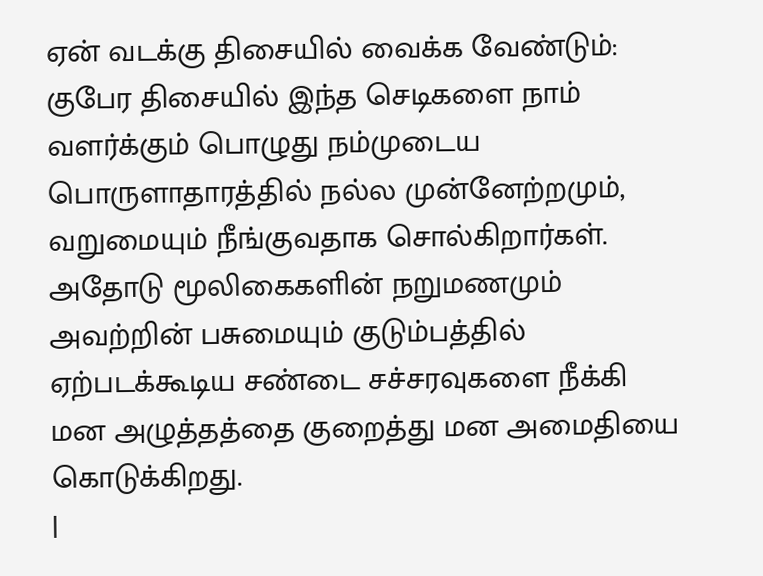ஏன் வடக்கு திசையில் வைக்க வேண்டும்:
குபேர திசையில் இந்த செடிகளை நாம் வளர்க்கும் பொழுது நம்முடைய பொருளாதாரத்தில் நல்ல முன்னேற்றமும், வறுமையும் நீங்குவதாக சொல்கிறார்கள். அதோடு மூலிகைகளின் நறுமணமும் அவற்றின் பசுமையும் குடும்பத்தில் ஏற்படக்கூடிய சண்டை சச்சரவுகளை நீக்கி மன அழுத்தத்தை குறைத்து மன அமைதியை கொடுக்கிறது.
|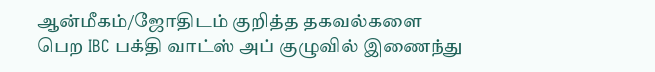ஆன்மீகம்/ஜோதிடம் குறித்த தகவல்களை பெற IBC பக்தி வாட்ஸ் அப் குழுவில் இணைந்து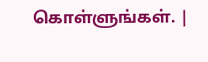கொள்ளுங்கள். |